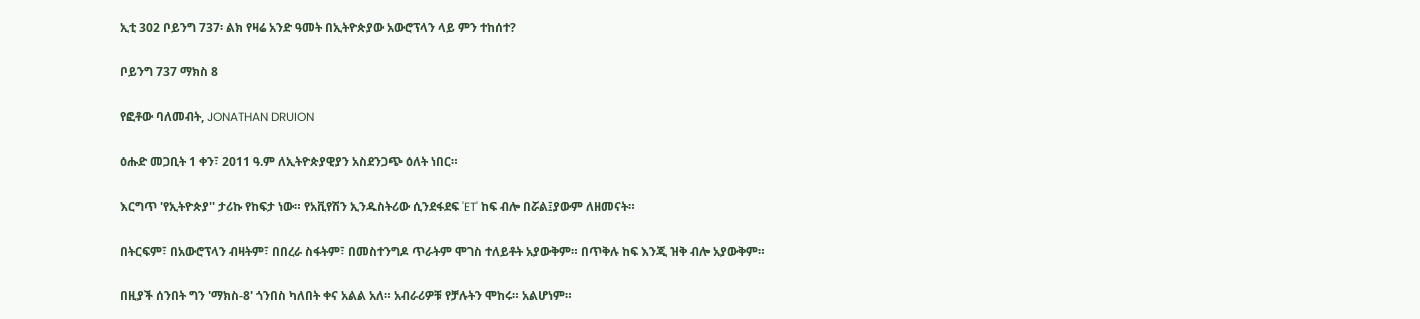ኢቲ 302 ቦይንግ 737፡ ልክ የዛሬ አንድ ዓመት በኢትዮጵያው አውሮፕላን ላይ ምን ተከሰተ?

ቦይንግ 737 ማክስ 8

የፎቶው ባለመብት, JONATHAN DRUION

ዕሑድ መጋቢት 1 ቀን፣ 2011 ዓ.ም ለኢትዮጵያዊያን አስደንጋጭ ዕለት ነበር።

እርግጥ 'የኢትዮጵያ'' ታሪኩ የከፍታ ነው። የአቪየሽን ኢንዱስትሪው ሲንደፋደፍ 'ET' ከፍ ብሎ በሯል፤ያውም ለዘመናት።

በትርፍም፣ በአውሮፕላን ብዛትም፣ በበረራ ስፋትም፣ በመስተንግዶ ጥራትም ሞገስ ተለይቶት አያውቅም። በጥቅሉ ከፍ እንጂ ዝቅ ብሎ አያውቅም።

በዚያች ሰንበት ግን 'ማክስ-8' ጎንበስ ካለበት ቀና አልል አለ። አብራሪዎቹ የቻሉትን ሞከሩ። አልሆነም።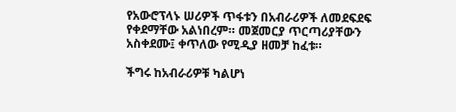የአውሮፕላኑ ሠሪዎች ጥፋቱን በአብራሪዎች ለመደፍደፍ የቀደማቸው አልነበረም። መጀመርያ ጥርጣሪያቸውን አስቀደሙ፤ ቀጥለው የሚዲያ ዘመቻ ከፈቱ።

ችግሩ ከአብራሪዎቹ ካልሆነ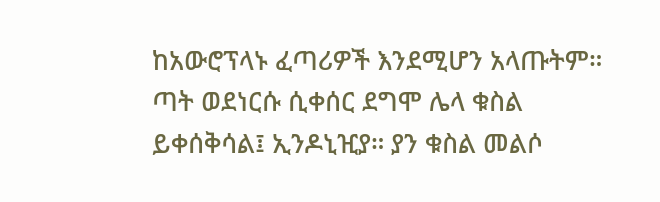ከአውሮፕላኑ ፈጣሪዎች እንደሚሆን አላጡትም። ጣት ወደነርሱ ሲቀሰር ደግሞ ሌላ ቁስል ይቀሰቅሳል፤ ኢንዶኒዢያ። ያን ቁስል መልሶ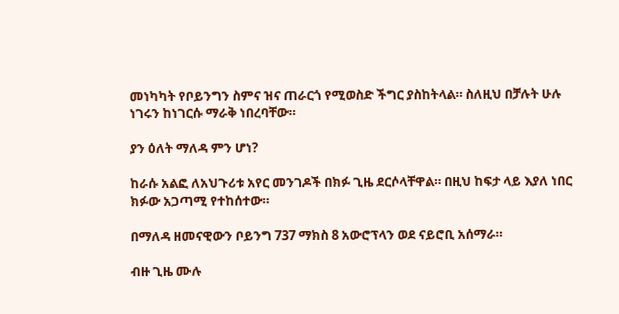መነካካት የቦይንግን ስምና ዝና ጠራርጎ የሚወስድ ችግር ያስከትላል። ስለዚህ በቻሉት ሁሉ ነገሩን ከነገርሱ ማራቅ ነበረባቸው።

ያን ዕለት ማለዳ ምን ሆነ?

ከራሱ አልፎ ለአህጉሪቱ አየር መንገዶች በክፉ ጊዜ ደርሶላቸዋል። በዚህ ከፍታ ላይ እያለ ነበር ክፉው አጋጣሚ የተከሰተው።

በማለዳ ዘመናዊውን ቦይንግ 737 ማክስ 8 አውሮፕላን ወደ ናይሮቢ አሰማራ።

ብዙ ጊዜ ሙሉ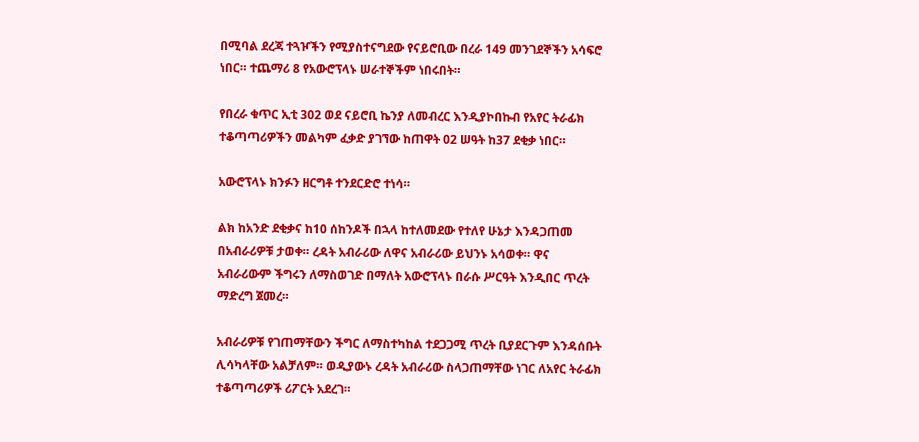በሚባል ደረጃ ተጓዦችን የሚያስተናግደው የናይሮቢው በረራ 149 መንገደኞችን አሳፍሮ ነበር። ተጨማሪ 8 የአውሮፕላኑ ሠራተኞችም ነበሩበት።

የበረራ ቁጥር ኢቲ 302 ወደ ናይሮቢ ኬንያ ለመብረር እንዲያኮበኩብ የአየር ትራፊክ ተቆጣጣሪዎችን መልካም ፈቃድ ያገኘው ከጠዋት 02 ሠዓት ከ37 ደቂቃ ነበር።

አውሮፕላኑ ክንፉን ዘርግቶ ተንደርድሮ ተነሳ።

ልክ ከአንድ ደቂቃና ከ10 ሰከንዶች በኋላ ከተለመደው የተለየ ሁኔታ እንዳጋጠመ በአብራሪዎቹ ታወቀ። ረዳት አብራሪው ለዋና አብራሪው ይህንኑ አሳወቀ። ዋና አብራሪውም ችግሩን ለማስወገድ በማለት አውሮፕላኑ በራሱ ሥርዓት እንዲበር ጥረት ማድረግ ጀመረ።

አብራሪዎቹ የገጠማቸውን ችግር ለማስተካከል ተደጋጋሚ ጥረት ቢያደርጉም እንዳሰቡት ሊሳካላቸው አልቻለም። ወዲያውኑ ረዳት አብራሪው ስላጋጠማቸው ነገር ለአየር ትራፊክ ተቆጣጣሪዎች ሪፖርት አደረገ።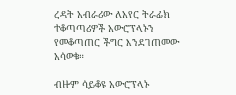ረዳት አብራሪው ለአየር ትራፊክ ተቆጣጣሪዎች አውሮፕላኑን የመቆጣጠር ችግር እንደገጠመው አሳወቁ።

ብዙም ሳይቆዩ አውሮፕላኑ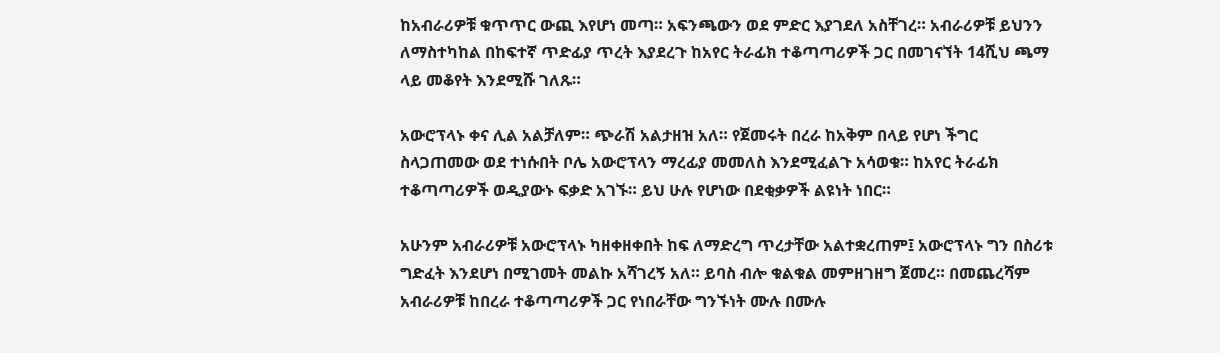ከአብራሪዎቹ ቁጥጥር ውጪ እየሆነ መጣ። አፍንጫውን ወደ ምድር እያገደለ አስቸገረ። አብራሪዎቹ ይህንን ለማስተካከል በከፍተኛ ጥድፊያ ጥረት እያደረጉ ከአየር ትራፊክ ተቆጣጣሪዎች ጋር በመገናኘት 14ሺህ ጫማ ላይ መቆየት እንደሚሹ ገለጹ።

አውሮፕላኑ ቀና ሊል አልቻለም። ጭራሽ አልታዘዝ አለ። የጀመሩት በረራ ከአቅም በላይ የሆነ ችግር ስላጋጠመው ወደ ተነሱበት ቦሌ አውሮፕላን ማረፊያ መመለስ እንደሚፈልጉ አሳወቁ። ከአየር ትራፊክ ተቆጣጣሪዎች ወዲያውኑ ፍቃድ አገኙ። ይህ ሁሉ የሆነው በደቂቃዎች ልዩነት ነበር።

አሁንም አብራሪዎቹ አውሮፕላኑ ካዘቀዘቀበት ከፍ ለማድረግ ጥረታቸው አልተቋረጠም፤ አውሮፕላኑ ግን በስሪቱ ግድፈት እንደሆነ በሚገመት መልኩ አሻገረኝ አለ። ይባስ ብሎ ቁልቁል መምዘገዘግ ጀመረ። በመጨረሻም አብራሪዎቹ ከበረራ ተቆጣጣሪዎች ጋር የነበራቸው ግንኙነት ሙሉ በሙሉ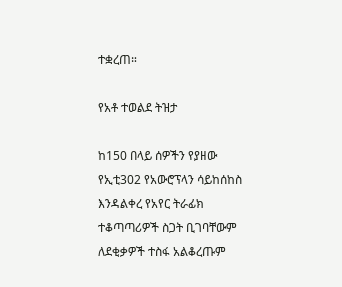ተቋረጠ።

የአቶ ተወልደ ትዝታ

ከ150 በላይ ሰዎችን የያዘው የኢቲ302 የአውሮፕላን ሳይከሰከስ እንዳልቀረ የአየር ትራፊክ ተቆጣጣሪዎች ስጋት ቢገባቸውም ለደቂቃዎች ተስፋ አልቆረጡም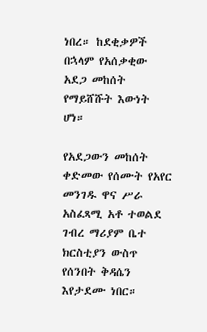ነበረ። ከደቂቃዎች በኋላም የአሰቃቂው አደጋ መከሰት የማይሸሹት እውነት ሆነ።

የአደጋውን መከሰት ቀድመው የሰሙት የአየር መንገዱ ዋና ሥራ አስፈጻሚ አቶ ተወልደ ገብረ ማሪያም ቤተ ክርስቲያን ውስጥ የሰንበት ቅዳሴን እየታደሙ ነበር።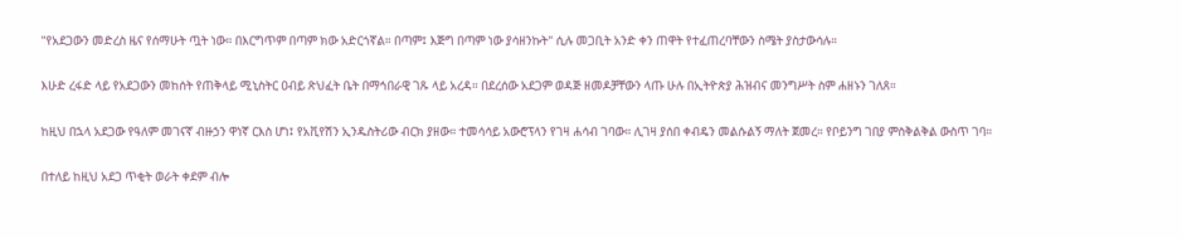"የአደጋውን መድረስ ዜና የሰማሁት ጧት ነው። በእርግጥም በጣም ክው አድርጎኛል። በጣም፤ እጅግ በጣም ነው ያሳዘንኩት" ሲሉ መጋቢት አንድ ቀን ጠዋት የተፈጠረባቸውን ስሜት ያስታውሳሉ።

እሁድ ረፋድ ላይ የአደጋውን መከሰት የጠቅላይ ሚኒስትር ዐብይ ጽህፈት ቤት በማኅበራዊ ገጹ ላይ አረዳ። በደረሰው አደጋም ወዳጅ ዘመዶቻቸውን ላጡ ሁሉ በኢትዮጵያ ሕዝብና መንግሥት ስም ሐዘኑን ገለጸ።

ከዚህ በኋላ አደጋው የዓለም መገናኛ ብዙኃን ዋነኛ ርእስ ሆነ፤ የአቪየሽን ኢንዱስትሪው ብርክ ያዘው። ተመሳሳይ አውሮፕላን የገዛ ሐሳብ ገባው። ሊገዛ ያሰበ ቀብዴን መልሱልኝ ማለት ጀመረ። የቦይንግ ገበያ ምስቅልቅል ውስጥ ገባ።

በተለይ ከዚህ አደጋ ጥቂት ወራት ቀደም ብሎ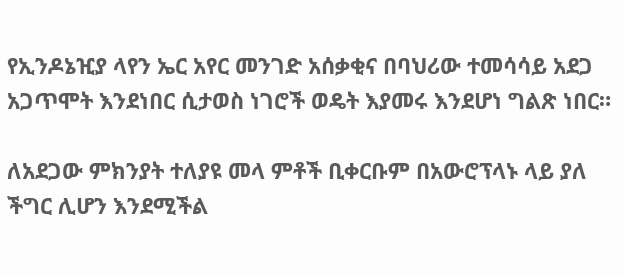የኢንዶኔዢያ ላየን ኤር አየር መንገድ አሰቃቂና በባህሪው ተመሳሳይ አደጋ አጋጥሞት እንደነበር ሲታወስ ነገሮች ወዴት እያመሩ እንደሆነ ግልጽ ነበር።

ለአደጋው ምክንያት ተለያዩ መላ ምቶች ቢቀርቡም በአውሮፕላኑ ላይ ያለ ችግር ሊሆን እንደሚችል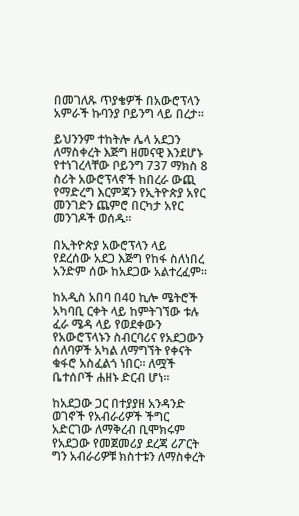በመገለጹ ጥያቄዎች በአውሮፕላን አምራች ኩባንያ ቦይንግ ላይ በረታ።

ይህንንም ተከትሎ ሌላ አደጋን ለማስቀረት እጅግ ዘመናዊ እንደሆኑ የተነገረላቸው ቦይንግ 737 ማክስ 8 ስሪት አውሮፕላኖች ከበረራ ውጪ የማድረግ እርምጃን የኢትዮጵያ አየር መንገድን ጨምሮ በርካታ አየር መንገዶች ወሰዱ።

በኢትዮጵያ አውሮፕላን ላይ የደረሰው አደጋ እጅግ የከፋ ስለነበረ አንድም ሰው ከአደጋው አልተረፈም።

ከአዲስ አበባ በ40 ኪሎ ሜትሮች አካባቢ ርቀት ላይ ከምትገኘው ቱሉ ፈራ ሜዳ ላይ የወደቀውን የአውሮፕላኑን ስብርባሪና የአደጋውን ሰለባዎች አካል ለማግኘት የቀናት ቁፋሮ አስፈልጎ ነበር። ለሟች ቤተሰቦች ሐዘኑ ድርብ ሆነ።

ከአደጋው ጋር በተያያዘ አንዳንድ ወገኖች የአብራሪዎች ችግር አድርገው ለማቅረብ ቢሞክሩም የአደጋው የመጀመሪያ ደረጃ ሪፖርት ግን አብራሪዎቹ ክስተቱን ለማስቀረት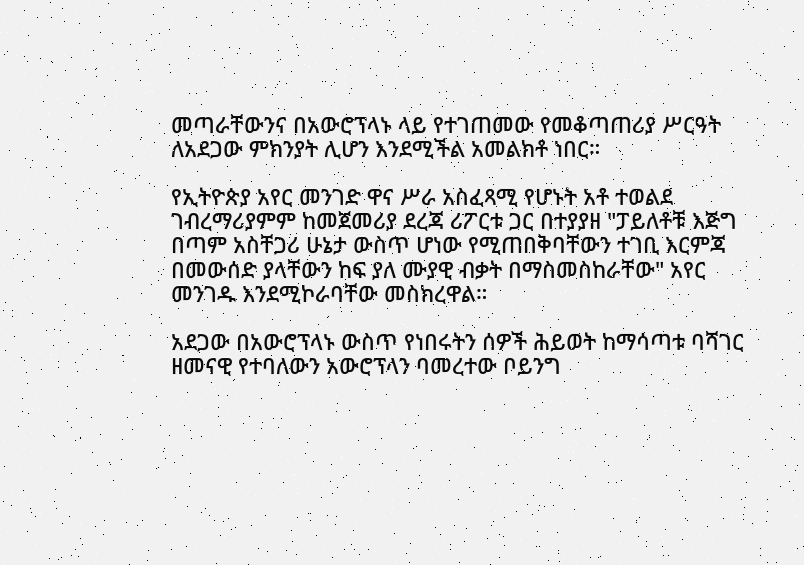መጣራቸውንና በአውሮፕላኑ ላይ የተገጠመው የመቆጣጠሪያ ሥርዓት ለአደጋው ምክንያት ሊሆን እንደሚችል አመልክቶ ነበር።

የኢትዮጵያ አየር መንገድ ዋና ሥራ አስፈጻሚ የሆኑት አቶ ተወልደ ገብረማሪያምም ከመጀመሪያ ደረጃ ሪፖርቱ ጋር በተያያዘ "ፓይለቶቹ እጅግ በጣም አስቸጋሪ ሁኔታ ውስጥ ሆነው የሚጠበቅባቸውን ተገቢ እርምጃ በመውሰድ ያላቸውን ከፍ ያለ ሙያዊ ብቃት በማስመስከራቸው" አየር መንገዱ እንደሚኮራባቸው መስክረዋል።

አደጋው በአውሮፕላኑ ውስጥ የነበሩትን ሰዎች ሕይወት ከማሳጣቱ ባሻገር ዘመናዊ የተባለውን አውሮፕላን ባመረተው ቦይንግ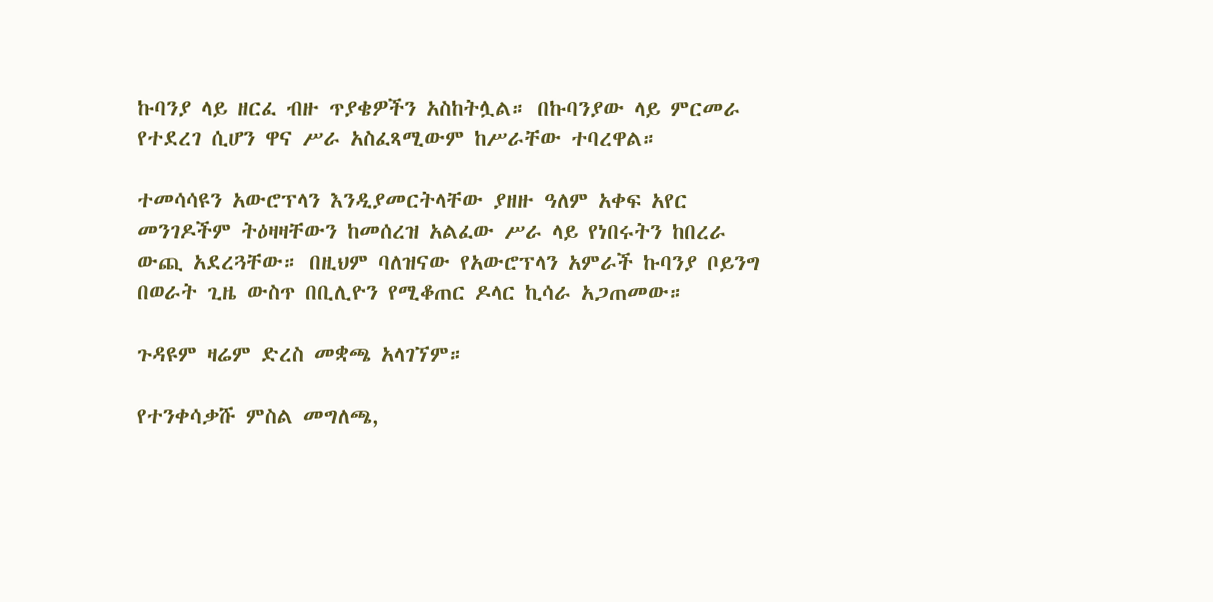ኩባንያ ላይ ዘርፈ ብዙ ጥያቄዎችን አስከትሏል። በኩባንያው ላይ ምርመራ የተደረገ ሲሆን ዋና ሥራ አስፈጻሚውም ከሥራቸው ተባረዋል።

ተመሳሳዩን አውሮፕላን እንዲያመርትላቸው ያዘዙ ዓለም አቀፍ አየር መንገዶችም ትዕዛዛቸውን ከመሰረዝ አልፈው ሥራ ላይ የነበሩትን ከበረራ ውጪ አደረጓቸው። በዚህም ባለዝናው የአውሮፕላን አምራች ኩባንያ ቦይንግ በወራት ጊዜ ውስጥ በቢሊዮን የሚቆጠር ዶላር ኪሳራ አጋጠመው።

ጉዳዩም ዛሬም ድረስ መቋጫ አላገኘም።

የተንቀሳቃሹ ምስል መግለጫ,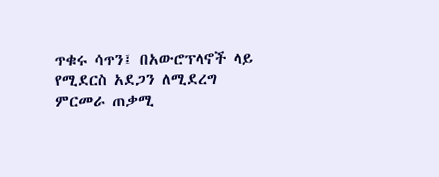ጥቁሩ ሳጥን፤ በአውሮፕላኖች ላይ የሚደርስ አደጋን ለሚደረግ ምርመራ ጠቃሚ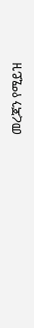መረጃን የሚይዝ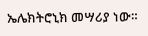ኤሌክትሮኒክ መሣሪያ ነው።